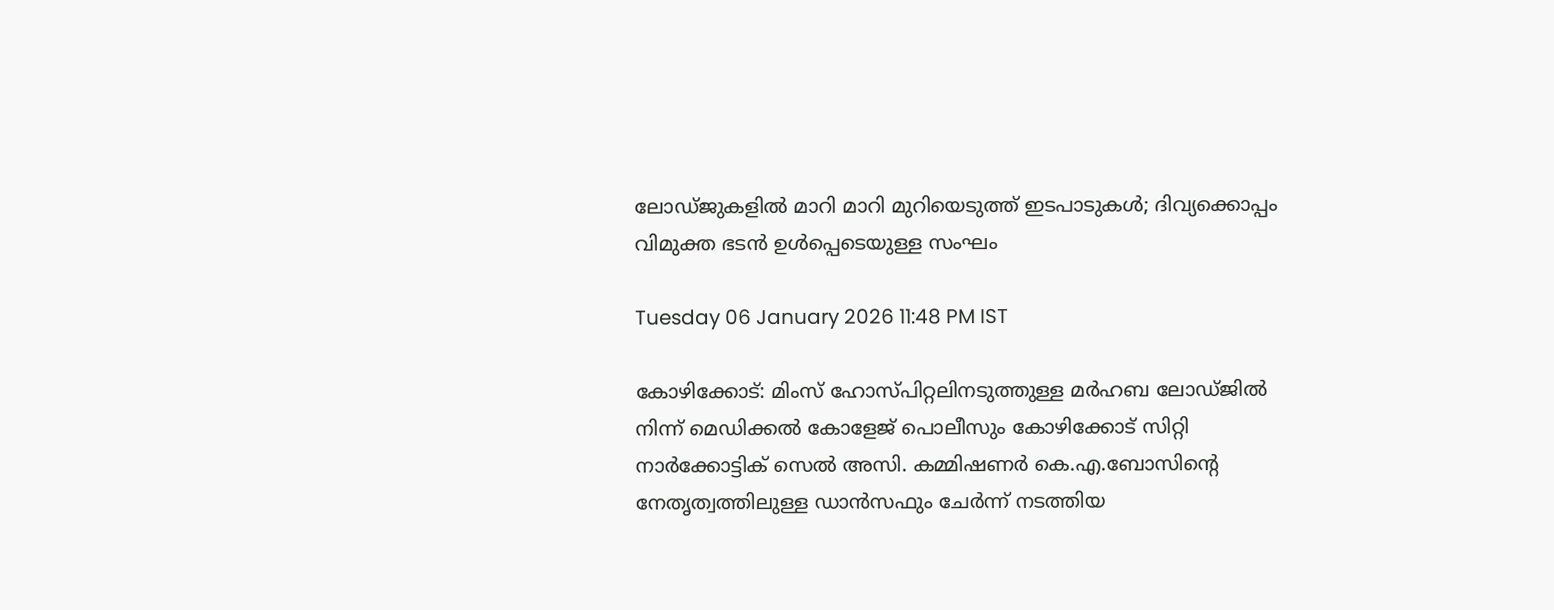ലോഡ്ജുകളില്‍ മാറി മാറി മുറിയെടുത്ത് ഇടപാടുകള്‍; ദിവ്യക്കൊപ്പം വിമുക്ത ഭടന്‍ ഉള്‍പ്പെടെയുള്ള സംഘം

Tuesday 06 January 2026 11:48 PM IST

കോഴിക്കോട്: മിംസ് ഹോസ്പിറ്റലിനടുത്തുള്ള മര്‍ഹബ ലോഡ്ജില്‍ നിന്ന് മെഡിക്കല്‍ കോളേജ് പൊലീസും കോഴിക്കോട് സിറ്റി നാര്‍ക്കോട്ടിക് സെല്‍ അസി. കമ്മിഷണര്‍ കെ.എ.ബോസിന്റെ നേതൃത്വത്തിലുള്ള ഡാന്‍സഫും ചേര്‍ന്ന് നടത്തിയ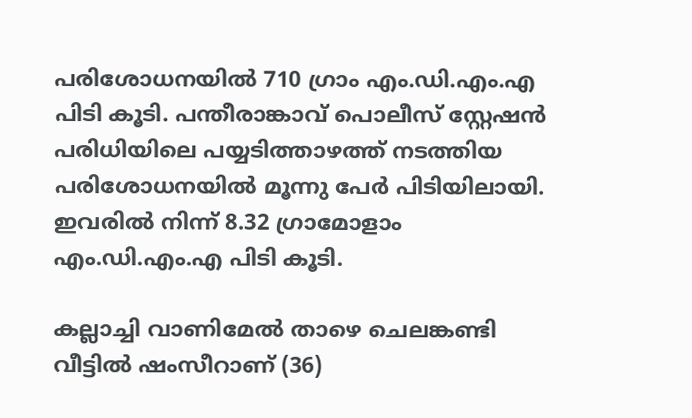പരിശോധനയില്‍ 710 ഗ്രാം എം.ഡി.എം.എ പിടി കൂടി. പന്തീരാങ്കാവ് പൊലീസ് സ്റ്റേഷന്‍ പരിധിയിലെ പയ്യടിത്താഴത്ത് നടത്തിയ പരിശോധനയില്‍ മൂന്നു പേര്‍ പിടിയിലായി. ഇവരില്‍ നിന്ന് 8.32 ഗ്രാമോളാം എം.ഡി.എം.എ പിടി കൂടി.

കല്ലാച്ചി വാണിമേല്‍ താഴെ ചെലങ്കണ്ടി വീട്ടില്‍ ഷംസീറാണ് (36)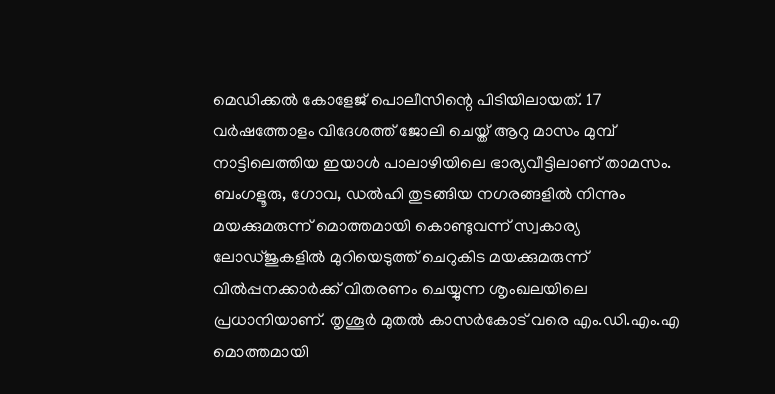മെഡിക്കല്‍ കോളേജ് പൊലീസിന്റെ പിടിയിലായത്. 17 വര്‍ഷത്തോളം വിദേശത്ത് ജോലി ചെയ്ത് ആറു മാസം മുമ്പ് നാട്ടിലെത്തിയ ഇയാള്‍ പാലാഴിയിലെ ഭാര്യവീട്ടിലാണ് താമസം. ബംഗളൂരു, ഗോവ, ഡല്‍ഹി തുടങ്ങിയ നഗരങ്ങളില്‍ നിന്നും മയക്കുമരുന്ന് മൊത്തമായി കൊണ്ടുവന്ന് സ്വകാര്യ ലോഡ്ജുകളില്‍ മുറിയെടുത്ത് ചെറുകിട മയക്കുമരുന്ന് വില്‍പ്പനക്കാര്‍ക്ക് വിതരണം ചെയ്യുന്ന ശൃംഖലയിലെ പ്രധാനിയാണ്. തൃശൂര്‍ മുതല്‍ കാസര്‍കോട് വരെ എം.ഡി.എം.എ മൊത്തമായി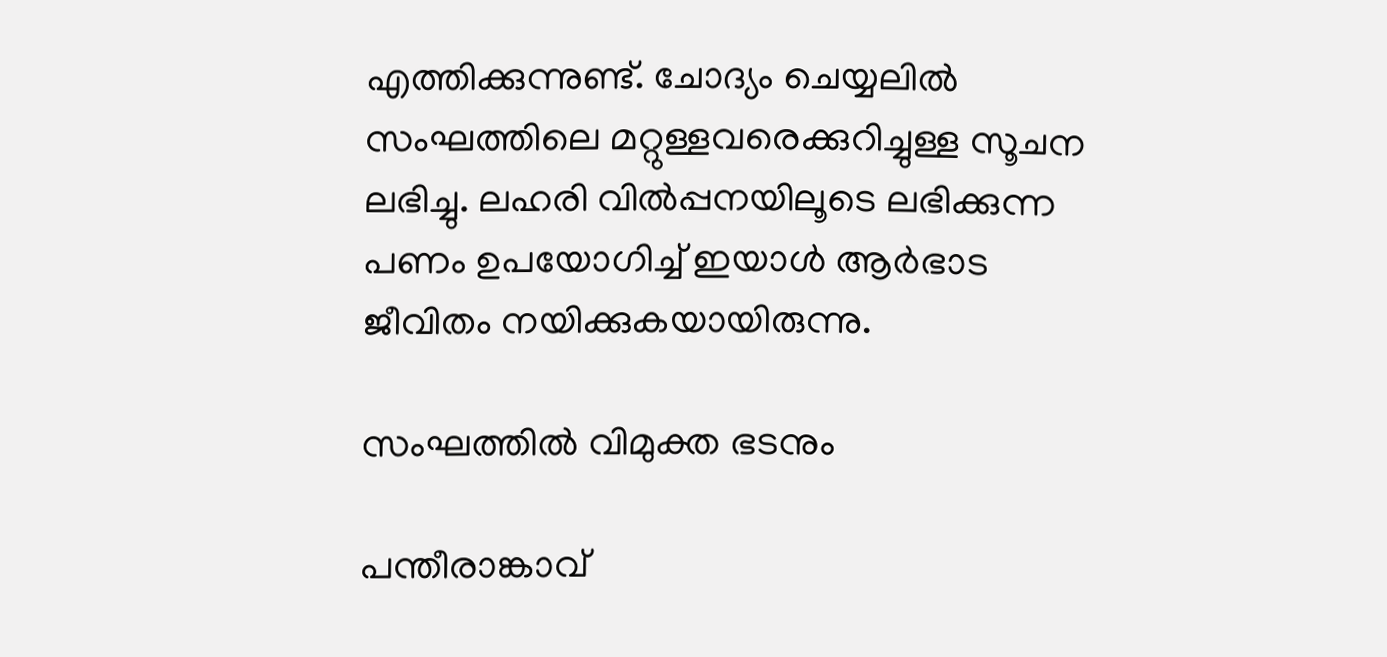എത്തിക്കുന്നുണ്ട്. ചോദ്യം ചെയ്യലില്‍ സംഘത്തിലെ മറ്റുള്ളവരെക്കുറിച്ചുള്ള സൂചന ലഭിച്ചു. ലഹരി വില്‍പ്പനയിലൂടെ ലഭിക്കുന്ന പണം ഉപയോഗിച്ച് ഇയാള്‍ ആര്‍ഭാട ജീവിതം നയിക്കുകയായിരുന്നു.

സംഘത്തില്‍ വിമുക്ത ഭടനും

പന്തീരാങ്കാവ്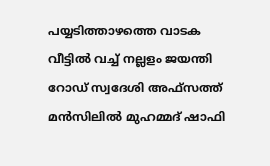പയ്യടിത്താഴത്തെ വാടക വീട്ടില്‍ വച്ച് നല്ലളം ജയന്തി റോഡ് സ്വദേശി അഫ്‌സത്ത് മന്‍സിലില്‍ മുഹമ്മദ് ഷാഫി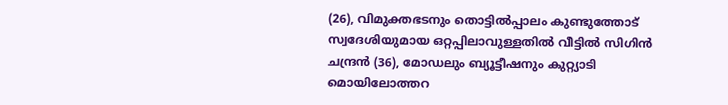(26), വിമുക്തഭടനും തൊട്ടില്‍പ്പാലം കുണ്ടുത്തോട് സ്വദേശിയുമായ ഒറ്റപ്പിലാവുള്ളതില്‍ വീട്ടില്‍ സിഗിന്‍ ചന്ദ്രന്‍ (36), മോഡലും ബ്യൂട്ടീഷനും കുറ്റ്യാടി മൊയിലോത്തറ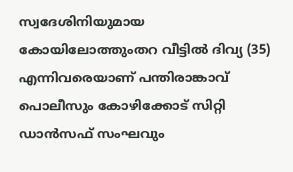സ്വദേശിനിയുമായ കോയിലോത്തുംതറ വീട്ടില്‍ ദിവ്യ (35) എന്നിവരെയാണ് പന്തിരാങ്കാവ് പൊലീസും കോഴിക്കോട് സിറ്റി ഡാന്‍സഫ് സംഘവും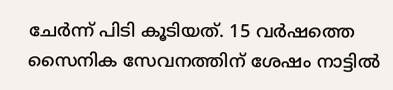ചേര്‍ന്ന് പിടി കൂടിയത്. 15 വര്‍ഷത്തെ സൈനിക സേവനത്തിന് ശേഷം നാട്ടില്‍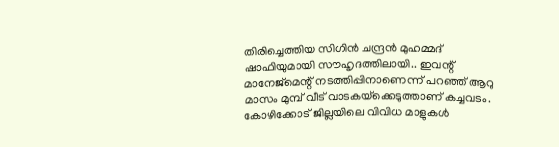തിരിച്ചെത്തിയ സിഗിന്‍ ചന്ദ്രന്‍ മുഹമ്മദ് ഷാഫിയുമായി സൗഹൃദത്തിലായി.. ഇവന്റ് മാനേജ്‌മെന്റ് നടത്തിപ്പിനാണെന്ന് പറഞ്ഞ് ആറു മാസം മുമ്പ് വീട് വാടകയ്‌ക്കെടുത്താണ് കച്ചവടം. കോഴിക്കോട് ജില്ലയിലെ വിവിധ മാളുകള്‍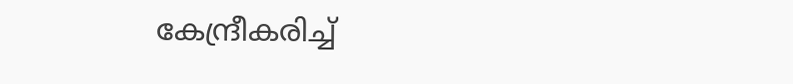കേന്ദ്രീകരിച്ച്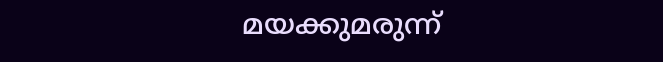മയക്കുമരുന്ന്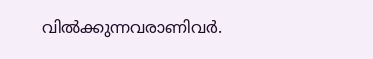വില്‍ക്കുന്നവരാണിവര്‍.